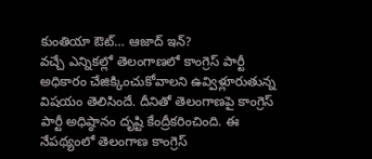కుంతియా ఔట్… ఆజాద్ ఇన్?
వచ్చే ఎన్నికల్లో తెలంగాణలో కాంగ్రెస్ పార్టీ అధికారం చేజిక్కించుకోవాలని ఉవ్విళ్లూరుతున్న విషయం తెలిసిందే. దీనితో తెలంగాణపై కాంగ్రెస్ పార్టీ అధిష్ఠానం దృష్టి కేంద్రీకరించింది. ఈ నేపథ్యంలో తెలంగాణ కాంగ్రెస్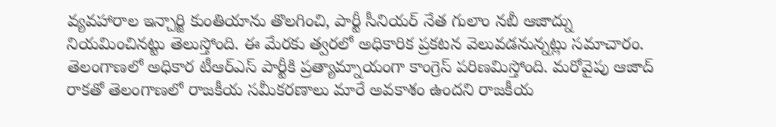వ్యవహారాల ఇన్చార్జి కుంతియాను తొలగించి, పార్టీ సీనియర్ నేత గులాం నబీ ఆజాద్ను నియమించినట్టు తెలుస్తోంది. ఈ మేరకు త్వరలో అధికారిక ప్రకటన వెలువడనున్నట్లు సమాచారం. తెలంగాణలో అధికార టీఆర్ఎస్ పార్టీకి ప్రత్యామ్నాయంగా కాంగ్రెస్ పరిణమిస్తోంది. మరోవైపు ఆజాద్ రాకతో తెలంగాణలో రాజకీయ సమీకరణాలు మారే అవకాశం ఉందని రాజకీయ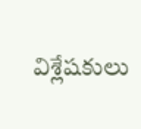విశ్లేషకులు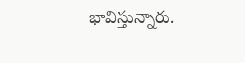భావిస్తున్నారు.